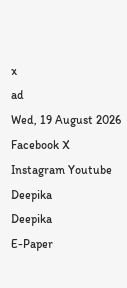x
ad
Wed, 19 August 2026
Facebook X Instagram Youtube
Deepika
Deepika
E-Paper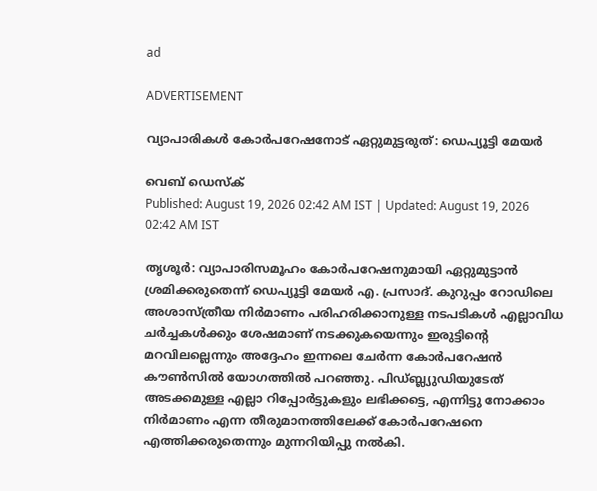ad

ADVERTISEMENT

വ്യാപാരികൾ കോർപറേഷനോട് ഏറ്റുമുട്ടരുത്: ഡെപ്യൂട്ടി മേയർ

വെബ് ഡെസ്ക്
Published: August 19, 2026 02:42 AM IST | Updated: August 19, 2026 02:42 AM IST

തൃശൂർ: വ്യാപാരിസമൂഹം കോർപറേഷനുമായി ഏറ്റുമുട്ടാൻ ശ്രമിക്കരുതെന്ന് ഡെപ്യൂട്ടി മേയർ എ. പ്രസാദ്. കുറുപ്പം റോഡിലെ അശാസ്ത്രീയ നിർമാണം പരിഹരിക്കാനുള്ള നടപടികൾ എല്ലാവിധ ചർച്ചകൾക്കും ശേഷമാണ് നടക്കുകയെന്നും ഇരുട്ടിന്‍റെ മറവിലല്ലെന്നും അദ്ദേഹം ഇന്നലെ ചേർന്ന കോർപറേഷൻ കൗണ്‍സിൽ യോഗത്തിൽ പറഞ്ഞു. പിഡ്ബ്ല്യുഡിയുടേത് അടക്കമുള്ള എല്ലാ റിപ്പോർട്ടുകളും ലഭിക്കട്ടെ, എന്നിട്ടു നോക്കാം നിർമാണം എന്ന തീരുമാനത്തിലേക്ക് കോർപറേഷനെ എത്തിക്കരുതെന്നും മുന്നറിയിപ്പു നൽകി.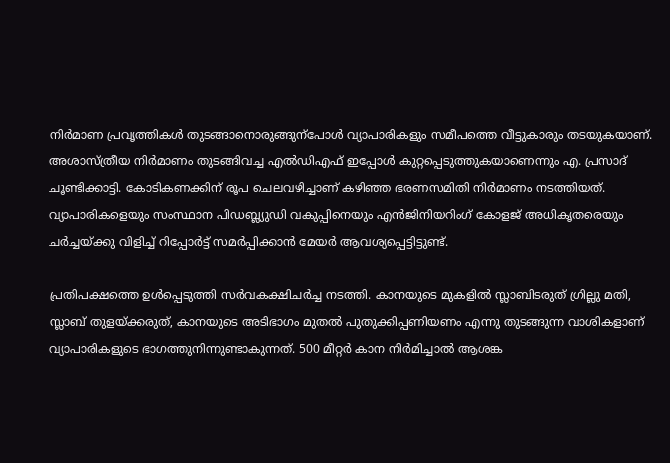നിർമാണ പ്രവൃത്തികൾ തുടങ്ങാനൊരുങ്ങുന്പോൾ വ്യാപാരികളും സമീപത്തെ വീട്ടുകാരും തടയുകയാണ്. അശാസ്ത്രീയ നിർമാണം തുടങ്ങിവച്ച എൽഡിഎഫ് ഇപ്പോൾ കുറ്റപ്പെടുത്തുകയാണെന്നും എ. പ്രസാദ് ചൂണ്ടിക്കാട്ടി. കോടികണക്കിന് രൂപ ചെലവഴിച്ചാണ് കഴിഞ്ഞ ഭരണസമിതി നിർമാണം നടത്തിയത്. വ്യാപാരികളെയും സംസ്ഥാന പിഡബ്ല്യുഡി വകുപ്പിനെയും എൻജിനിയറിംഗ് കോളജ് അധികൃതരെയും ചർച്ചയ്ക്കു വിളിച്ച് റിപ്പോർട്ട് സമർപ്പിക്കാൻ മേയർ ആവശ്യപ്പെട്ടിട്ടുണ്ട്.

പ്രതിപക്ഷത്തെ ഉൾപ്പെടുത്തി സർവകക്ഷിചർച്ച നടത്തി. കാനയുടെ മുകളിൽ സ്ലാബിടരുത് ഗ്രില്ലു മതി, സ്ലാബ് തുളയ്ക്കരുത്, കാനയുടെ അടിഭാഗം മുതൽ പുതുക്കിപ്പണിയണം എന്നു തുടങ്ങുന്ന വാശികളാണ് വ്യാപാരികളുടെ ഭാഗത്തുനിന്നുണ്ടാകുന്നത്. 500 മീറ്റർ കാന നിർമിച്ചാൽ ആശങ്ക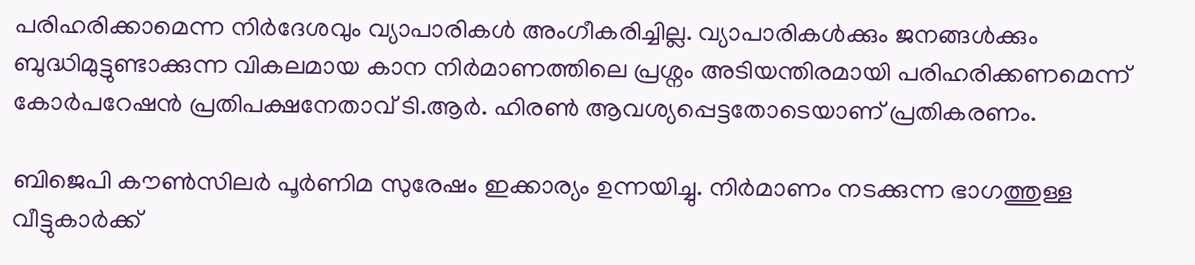പരിഹരിക്കാമെന്ന നിർദേശവും വ്യാപാരികൾ അംഗീകരിച്ചില്ല. വ്യാപാരികൾക്കും ജനങ്ങൾക്കും ബുദ്ധിമുട്ടുണ്ടാക്കുന്ന വികലമായ കാന നിർമാണത്തിലെ പ്രശ്നം അടിയന്തിരമായി പരിഹരിക്കണമെന്ന് കോർപറേഷൻ പ്രതിപക്ഷനേതാവ് ടി.ആർ. ഹിരണ്‍ ആവശ്യപ്പെട്ടതോടെയാണ് പ്രതികരണം.

ബിജെപി കൗണ്‍സിലർ പൂർണിമ സുരേഷം ഇക്കാര്യം ഉന്നയിച്ചു. നിർമാണം നടക്കുന്ന ഭാഗത്തുള്ള വീട്ടുകാർക്ക്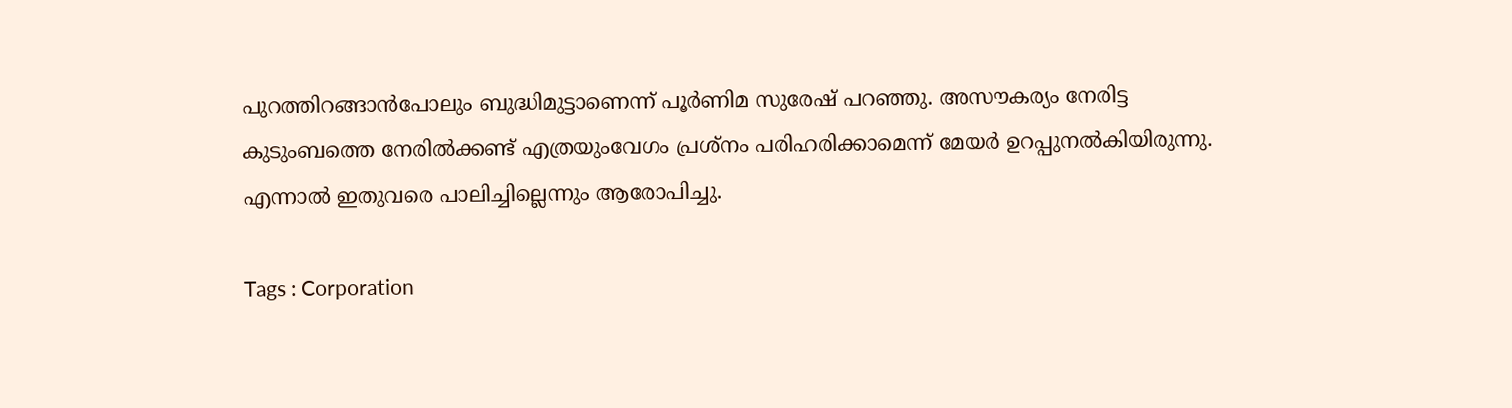പുറത്തിറങ്ങാൻപോലും ബുദ്ധിമുട്ടാണെന്ന് പൂർണിമ സുരേഷ് പറഞ്ഞു. അസൗകര്യം നേരിട്ട കുടുംബത്തെ നേരിൽക്കണ്ട് എത്രയുംവേഗം പ്രശ്നം പരിഹരിക്കാമെന്ന് മേയർ ഉറപ്പുനൽകിയിരുന്നു. എന്നാൽ ഇതുവരെ പാലിച്ചില്ലെന്നും ആരോപിച്ചു.

Tags : Corporation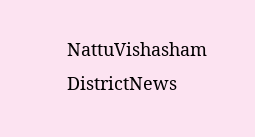NattuVishasham DistrictNews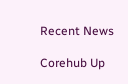Recent News

Corehub Up